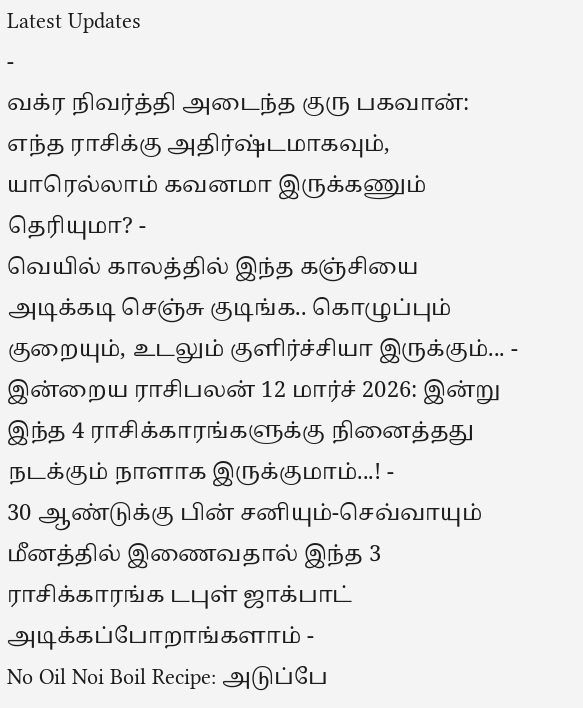Latest Updates
-
வக்ர நிவர்த்தி அடைந்த குரு பகவான்: எந்த ராசிக்கு அதிர்ஷ்டமாகவும், யாரெல்லாம் கவனமா இருக்கணும் தெரியுமா? -
வெயில் காலத்தில் இந்த கஞ்சியை அடிக்கடி செஞ்சு குடிங்க.. கொழுப்பும் குறையும், உடலும் குளிர்ச்சியா இருக்கும்... -
இன்றைய ராசிபலன் 12 மார்ச் 2026: இன்று இந்த 4 ராசிக்காரங்களுக்கு நினைத்தது நடக்கும் நாளாக இருக்குமாம்...! -
30 ஆண்டுக்கு பின் சனியும்-செவ்வாயும் மீனத்தில் இணைவதால் இந்த 3 ராசிக்காரங்க டபுள் ஜாக்பாட் அடிக்கப்போறாங்களாம் -
No Oil Noi Boil Recipe: அடுப்பே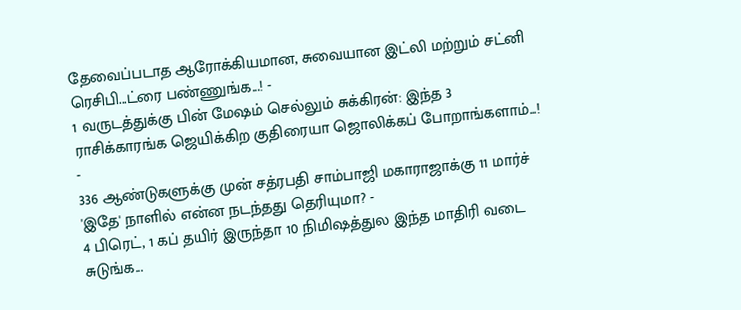தேவைப்படாத ஆரோக்கியமான, சுவையான இட்லி மற்றும் சட்னி ரெசிபி...ட்ரை பண்ணுங்க...! -
1 வருடத்துக்கு பின் மேஷம் செல்லும் சுக்கிரன்: இந்த 3 ராசிக்காரங்க ஜெயிக்கிற குதிரையா ஜொலிக்கப் போறாங்களாம்...! -
336 ஆண்டுகளுக்கு முன் சத்ரபதி சாம்பாஜி மகாராஜாக்கு 11 மார்ச் 'இதே' நாளில் என்ன நடந்தது தெரியுமா? -
4 பிரெட், 1 கப் தயிர் இருந்தா 10 நிமிஷத்துல இந்த மாதிரி வடை சுடுங்க...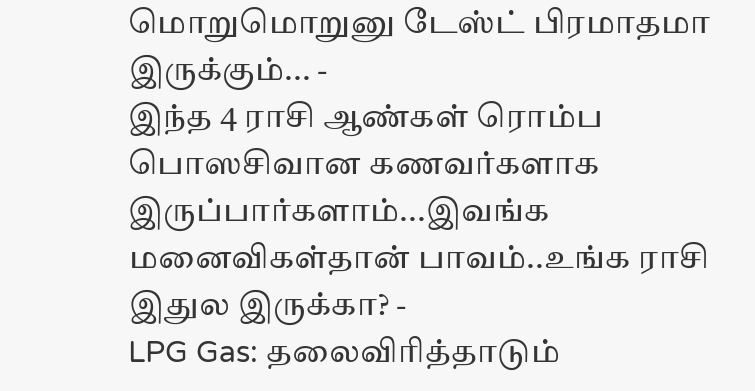மொறுமொறுனு டேஸ்ட் பிரமாதமா இருக்கும்... -
இந்த 4 ராசி ஆண்கள் ரொம்ப பொஸசிவான கணவர்களாக இருப்பார்களாம்...இவங்க மனைவிகள்தான் பாவம்..உங்க ராசி இதுல இருக்கா? -
LPG Gas: தலைவிரித்தாடும்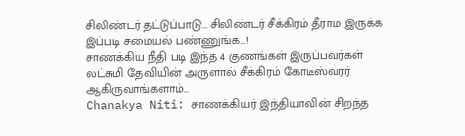சிலிண்டர் தட்டுப்பாடு... சிலிண்டர் சீக்கிரம் தீராம இருக்க இப்படி சமையல் பண்ணுங்க...!
சாணக்கிய நீதி படி இந்த 4 குணங்கள் இருப்பவர்கள் லட்சுமி தேவியின் அருளால் சீக்கிரம் கோடீஸ்வரர் ஆகிருவாங்களாம்...
Chanakya Niti: சாணக்கியர் இந்தியாவின் சிறந்த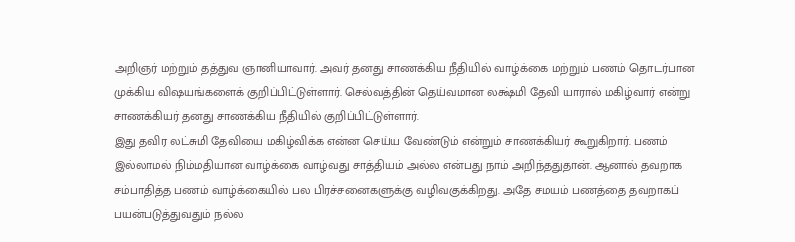அறிஞர் மற்றும் தத்துவ ஞானியாவார். அவர் தனது சாணக்கிய நீதியில் வாழ்க்கை மற்றும் பணம் தொடர்பான முக்கிய விஷயங்களைக் குறிப்பிட்டுள்ளார். செல்வத்தின் தெய்வமான லக்ஷ்மி தேவி யாரால் மகிழ்வார் என்று சாணக்கியர் தனது சாணக்கிய நீதியில் குறிப்பிட்டுள்ளார்.
இது தவிர லட்சுமி தேவியை மகிழ்விக்க என்ன செய்ய வேண்டும் என்றும் சாணக்கியர் கூறுகிறார். பணம் இல்லாமல் நிம்மதியான வாழ்க்கை வாழ்வது சாத்தியம் அல்ல என்பது நாம் அறிந்ததுதான். ஆனால் தவறாக சம்பாதித்த பணம் வாழ்க்கையில் பல பிரச்சனைகளுக்கு வழிவகுக்கிறது. அதே சமயம் பணத்தை தவறாகப் பயன்படுத்துவதும் நல்ல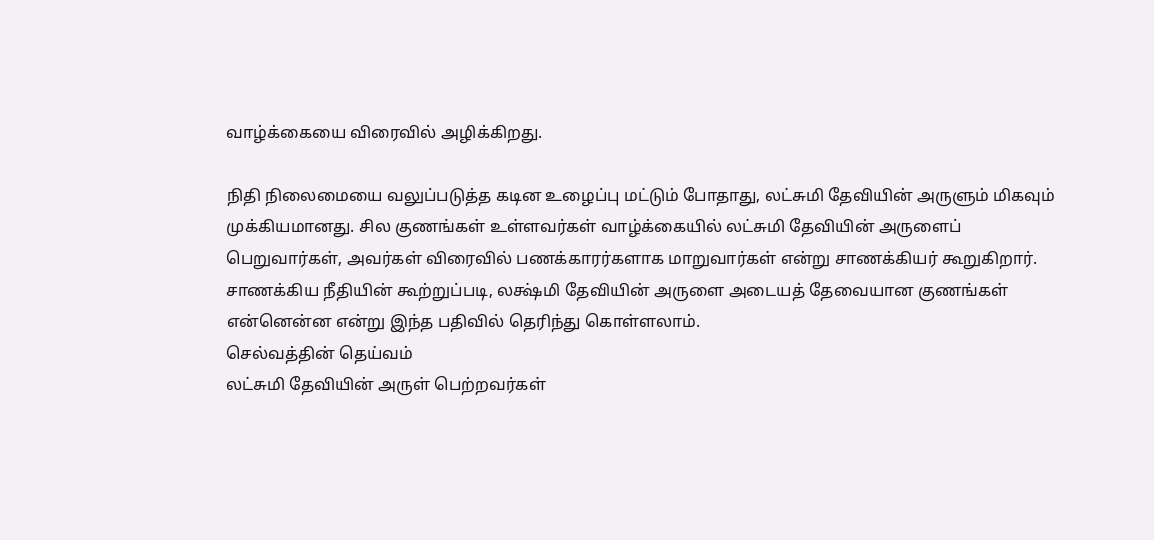வாழ்க்கையை விரைவில் அழிக்கிறது.

நிதி நிலைமையை வலுப்படுத்த கடின உழைப்பு மட்டும் போதாது, லட்சுமி தேவியின் அருளும் மிகவும் முக்கியமானது. சில குணங்கள் உள்ளவர்கள் வாழ்க்கையில் லட்சுமி தேவியின் அருளைப் பெறுவார்கள், அவர்கள் விரைவில் பணக்காரர்களாக மாறுவார்கள் என்று சாணக்கியர் கூறுகிறார். சாணக்கிய நீதியின் கூற்றுப்படி, லக்ஷ்மி தேவியின் அருளை அடையத் தேவையான குணங்கள் என்னென்ன என்று இந்த பதிவில் தெரிந்து கொள்ளலாம்.
செல்வத்தின் தெய்வம்
லட்சுமி தேவியின் அருள் பெற்றவர்கள்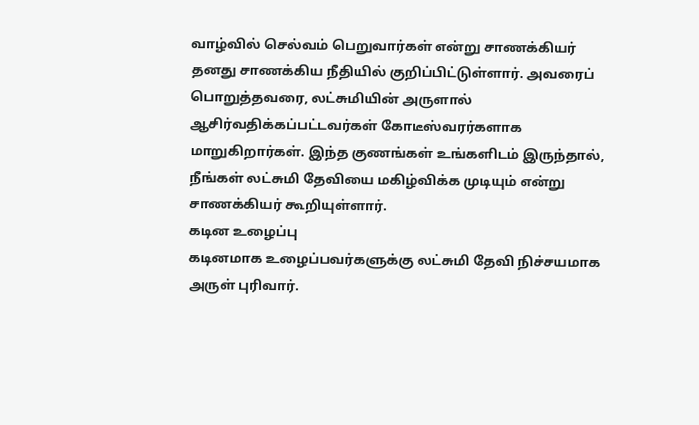வாழ்வில் செல்வம் பெறுவார்கள் என்று சாணக்கியர் தனது சாணக்கிய நீதியில் குறிப்பிட்டுள்ளார். அவரைப் பொறுத்தவரை, லட்சுமியின் அருளால் ஆசிர்வதிக்கப்பட்டவர்கள் கோடீஸ்வரர்களாக மாறுகிறார்கள். இந்த குணங்கள் உங்களிடம் இருந்தால், நீங்கள் லட்சுமி தேவியை மகிழ்விக்க முடியும் என்று சாணக்கியர் கூறியுள்ளார்.
கடின உழைப்பு
கடினமாக உழைப்பவர்களுக்கு லட்சுமி தேவி நிச்சயமாக அருள் புரிவார்.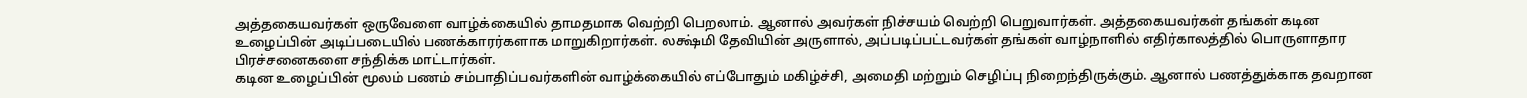அத்தகையவர்கள் ஒருவேளை வாழ்க்கையில் தாமதமாக வெற்றி பெறலாம். ஆனால் அவர்கள் நிச்சயம் வெற்றி பெறுவார்கள். அத்தகையவர்கள் தங்கள் கடின உழைப்பின் அடிப்படையில் பணக்காரர்களாக மாறுகிறார்கள். லக்ஷ்மி தேவியின் அருளால், அப்படிப்பட்டவர்கள் தங்கள் வாழ்நாளில் எதிர்காலத்தில் பொருளாதார பிரச்சனைகளை சந்திக்க மாட்டார்கள்.
கடின உழைப்பின் மூலம் பணம் சம்பாதிப்பவர்களின் வாழ்க்கையில் எப்போதும் மகிழ்ச்சி, அமைதி மற்றும் செழிப்பு நிறைந்திருக்கும். ஆனால் பணத்துக்காக தவறான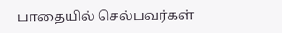பாதையில் செல்பவர்கள்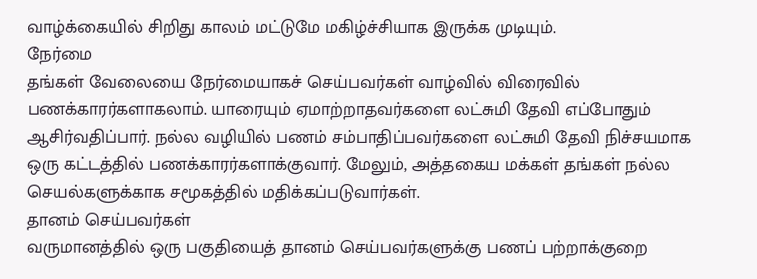வாழ்க்கையில் சிறிது காலம் மட்டுமே மகிழ்ச்சியாக இருக்க முடியும்.
நேர்மை
தங்கள் வேலையை நேர்மையாகச் செய்பவர்கள் வாழ்வில் விரைவில் பணக்காரர்களாகலாம். யாரையும் ஏமாற்றாதவர்களை லட்சுமி தேவி எப்போதும் ஆசிர்வதிப்பார். நல்ல வழியில் பணம் சம்பாதிப்பவர்களை லட்சுமி தேவி நிச்சயமாக ஒரு கட்டத்தில் பணக்காரர்களாக்குவார். மேலும், அத்தகைய மக்கள் தங்கள் நல்ல செயல்களுக்காக சமூகத்தில் மதிக்கப்படுவார்கள்.
தானம் செய்பவர்கள்
வருமானத்தில் ஒரு பகுதியைத் தானம் செய்பவர்களுக்கு பணப் பற்றாக்குறை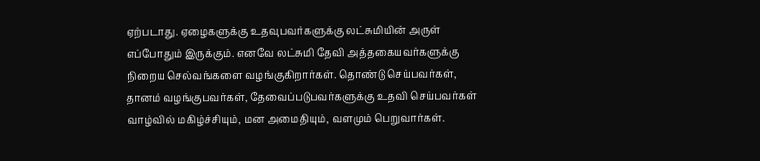ஏற்படாது. ஏழைகளுக்கு உதவுபவர்களுக்கு லட்சுமியின் அருள் எப்போதும் இருக்கும். எனவே லட்சுமி தேவி அத்தகையவர்களுக்கு நிறைய செல்வங்களை வழங்குகிறார்கள். தொண்டு செய்பவர்கள், தானம் வழங்குபவர்கள், தேவைப்படுபவர்களுக்கு உதவி செய்பவர்கள் வாழ்வில் மகிழ்ச்சியும், மன அமைதியும், வளமும் பெறுவார்கள்.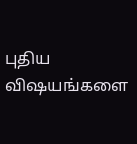புதிய விஷயங்களை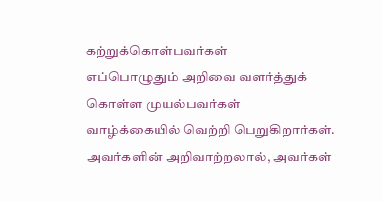கற்றுக்கொள்பவர்கள்
எப்பொழுதும் அறிவை வளர்த்துக் கொள்ள முயல்பவர்கள் வாழ்க்கையில் வெற்றி பெறுகிறார்கள். அவர்களின் அறிவாற்றலால், அவர்கள்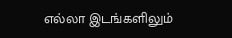எல்லா இடங்களிலும்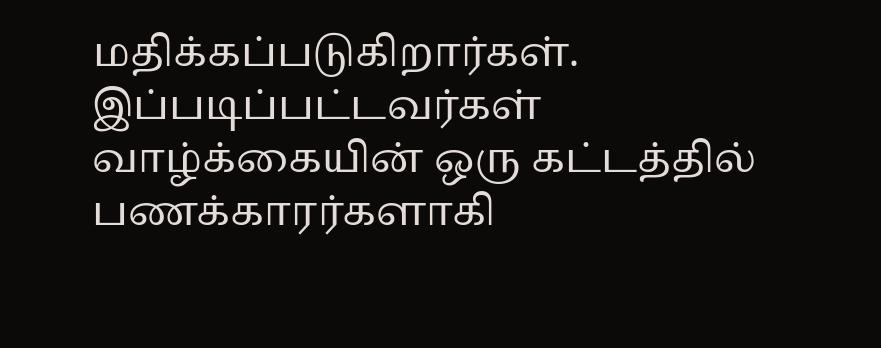மதிக்கப்படுகிறார்கள். இப்படிப்பட்டவர்கள் வாழ்க்கையின் ஒரு கட்டத்தில் பணக்காரர்களாகி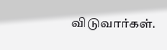விடுவார்கள்.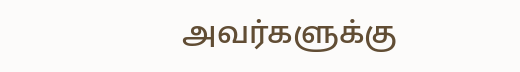அவர்களுக்கு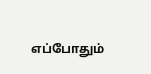எப்போதும்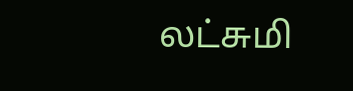லட்சுமி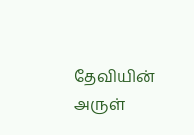தேவியின் அருள்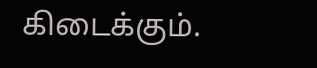கிடைக்கும்.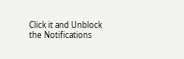Click it and Unblock the Notifications